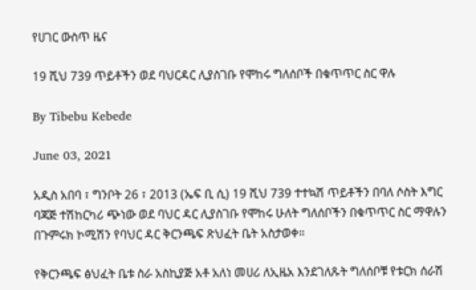የሀገር ውስጥ ዜና

19 ሺህ 739 ጥይቶችን ወደ ባህርዳር ሊያስገቡ የሞከሩ ግለሰቦች በቁጥጥር ስር ዋሉ

By Tibebu Kebede

June 03, 2021

አዲስ አበባ ፣ ግንቦት 26 ፣ 2013 (ኤፍ ቢ ሲ) 19 ሺህ 739 ተተኳሽ ጥይቶችን በባለ ሶስት እግር ባጃጅ ተሽከርካሪ ጭነው ወደ ባህር ዳር ሊያስገቡ የሞከሩ ሁለት ግለሰቦችን በቁጥጥር ስር ማዋሉን በጉምሩክ ኮሚሽን የባህር ዳር ቅርንጫፍ ጽህፈት ቤት አስታወቀ።

የቅርንጫፍ ፅህፈት ቤቱ ስራ አስኪያጅ አቶ አለነ መሀሪ ለኢዜአ እንደገለጹት ግለሰቦቹ የቱርክ ሰራሽ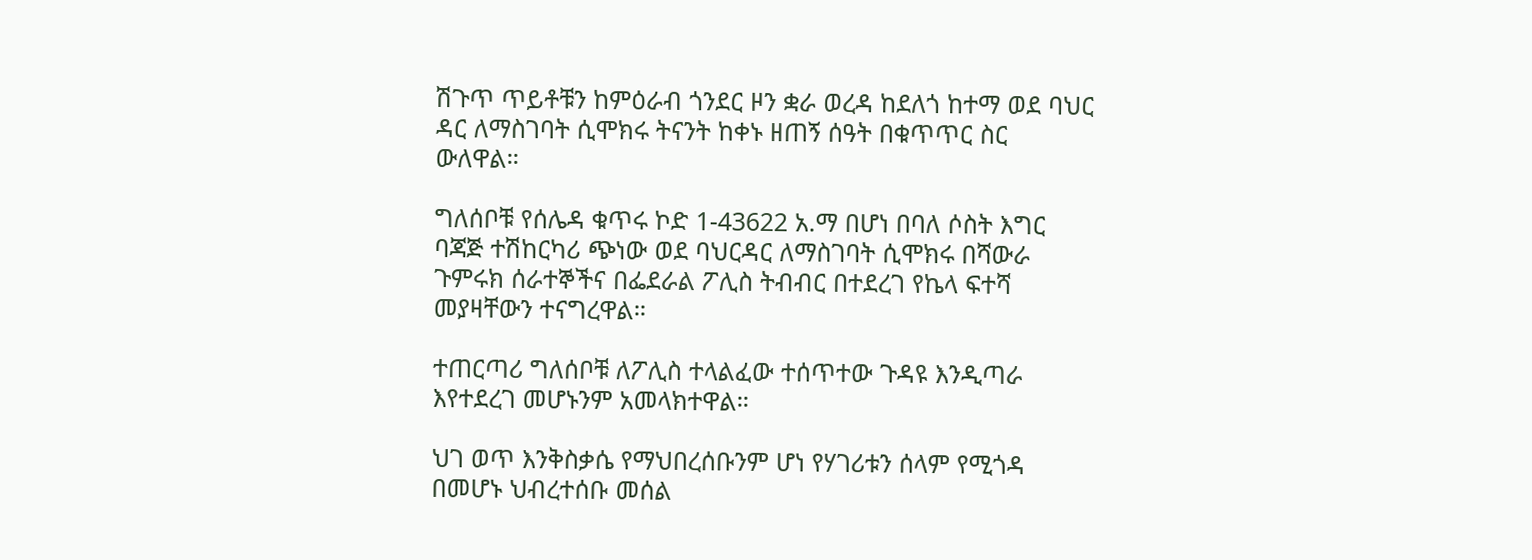ሽጉጥ ጥይቶቹን ከምዕራብ ጎንደር ዞን ቋራ ወረዳ ከደለጎ ከተማ ወደ ባህር ዳር ለማስገባት ሲሞክሩ ትናንት ከቀኑ ዘጠኝ ሰዓት በቁጥጥር ስር ውለዋል።

ግለሰቦቹ የሰሌዳ ቁጥሩ ኮድ 1-43622 አ.ማ በሆነ በባለ ሶስት እግር ባጃጅ ተሽከርካሪ ጭነው ወደ ባህርዳር ለማስገባት ሲሞክሩ በሻውራ ጉምሩክ ሰራተኞችና በፌደራል ፖሊስ ትብብር በተደረገ የኬላ ፍተሻ መያዛቸውን ተናግረዋል።

ተጠርጣሪ ግለሰቦቹ ለፖሊስ ተላልፈው ተሰጥተው ጉዳዩ እንዲጣራ እየተደረገ መሆኑንም አመላክተዋል።

ህገ ወጥ እንቅስቃሴ የማህበረሰቡንም ሆነ የሃገሪቱን ሰላም የሚጎዳ በመሆኑ ህብረተሰቡ መሰል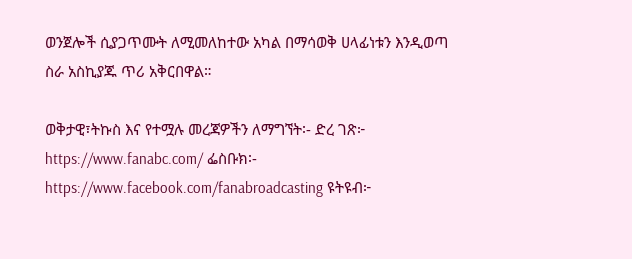ወንጀሎች ሲያጋጥሙት ለሚመለከተው አካል በማሳወቅ ሀላፊነቱን እንዲወጣ ስራ አስኪያጁ ጥሪ አቅርበዋል።

ወቅታዊ፣ትኩስ እና የተሟሉ መረጃዎችን ለማግኘት፡- ድረ ገጽ፦ https://www.fanabc.com/ ፌስቡክ፡- https://www.facebook.com/fanabroadcasting ዩትዩብ፦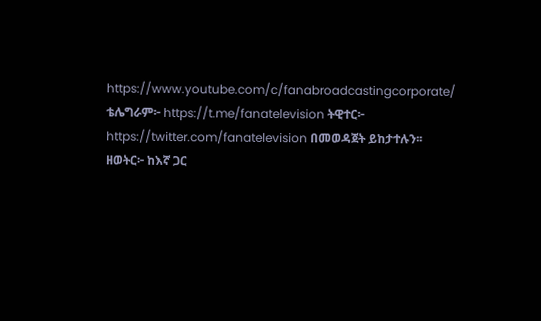https://www.youtube.com/c/fanabroadcastingcorporate/ ቴሌግራም፦ https://t.me/fanatelevision ትዊተር፦ https://twitter.com/fanatelevision በመወዳጀት ይከታተሉን፡፡ ዘወትር፦ ከእኛ ጋር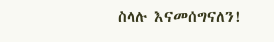ስላሉ እናመሰግናለን!